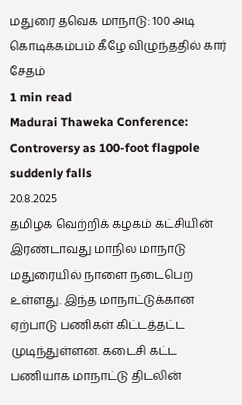மதுரை தவெக மாநாடு: 100 அடி கொடிக்கம்பம் கீழே விழுந்ததில் கார் சேதம்
1 min read
Madurai Thaweka Conference: Controversy as 100-foot flagpole suddenly falls
20.8.2025
தமிழக வெற்றிக் கழகம் கட்சியின் இரண்டாவது மாநில மாநாடு மதுரையில் நாளை நடைபெற உள்ளது. இந்த மாநாட்டுக்கான ஏற்பாடு பணிகள் கிட்டத்தட்ட முடிந்துள்ளன. கடைசி கட்ட பணியாக மாநாட்டு திடலின்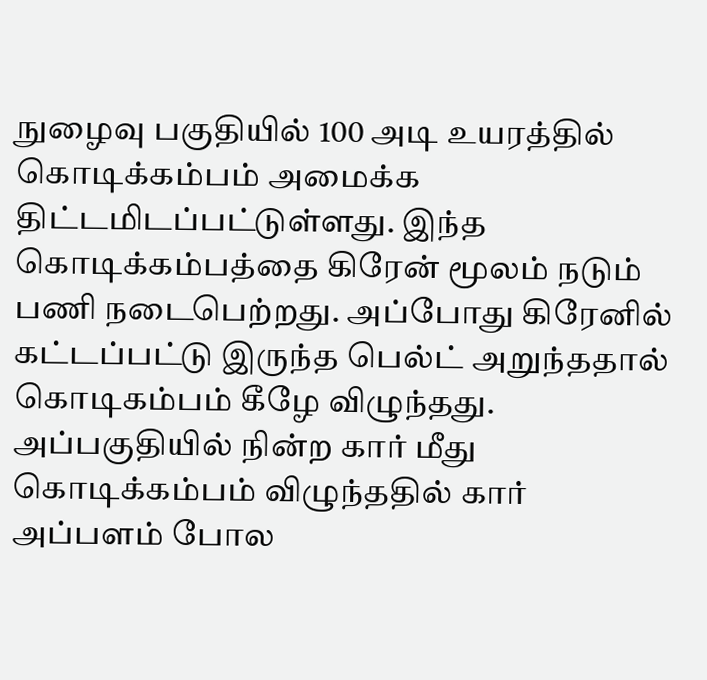நுழைவு பகுதியில் 100 அடி உயரத்தில் கொடிக்கம்பம் அமைக்க திட்டமிடப்பட்டுள்ளது. இந்த கொடிக்கம்பத்தை கிரேன் மூலம் நடும் பணி நடைபெற்றது. அப்போது கிரேனில் கட்டப்பட்டு இருந்த பெல்ட் அறுந்ததால் கொடிகம்பம் கீழே விழுந்தது.
அப்பகுதியில் நின்ற கார் மீது கொடிக்கம்பம் விழுந்ததில் கார் அப்பளம் போல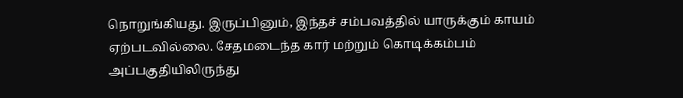நொறுங்கியது. இருப்பினும், இந்தச் சம்பவத்தில் யாருக்கும் காயம் ஏற்படவில்லை. சேதமடைந்த கார் மற்றும் கொடிக்கம்பம் அப்பகுதியிலிருந்து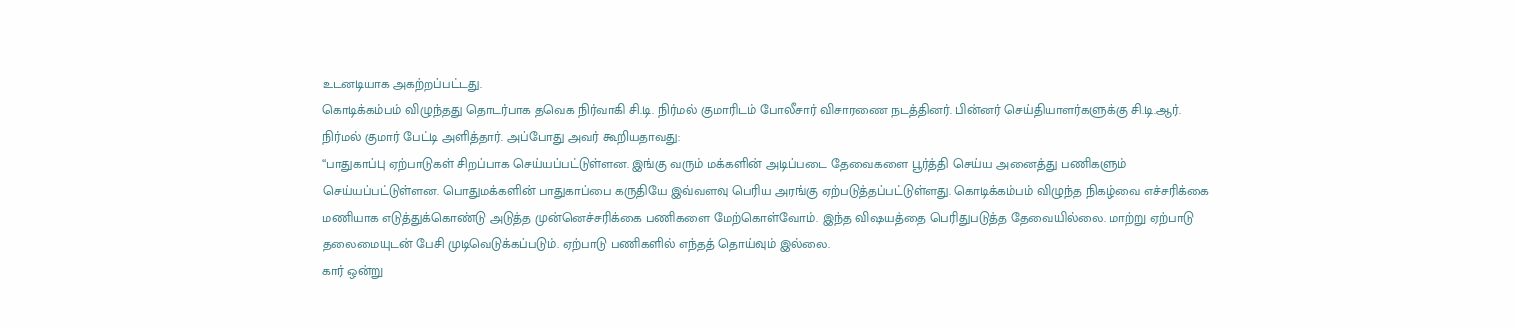உடனடியாக அகற்றப்பட்டது.
கொடிக்கம்பம் விழுந்தது தொடர்பாக தவெக நிர்வாகி சி.டி. நிர்மல் குமாரிடம் போலீசார் விசாரணை நடத்தினர். பின்னர் செய்தியாளர்களுக்கு சி.டி.ஆர். நிர்மல் குமார் பேட்டி அளித்தார். அப்போது அவர் கூறியதாவது:
“பாதுகாப்பு ஏற்பாடுகள் சிறப்பாக செய்யப்பட்டுள்ளன. இங்கு வரும் மக்களின் அடிப்படை தேவைகளை பூர்த்தி செய்ய அனைத்து பணிகளும் செய்யப்பட்டுள்ளன. பொதுமக்களின் பாதுகாப்பை கருதியே இவ்வளவு பெரிய அரங்கு ஏற்படுத்தப்பட்டுள்ளது. கொடிக்கம்பம் விழுந்த நிகழ்வை எச்சரிக்கை மணியாக எடுத்துக்கொண்டு அடுத்த முன்னெச்சரிக்கை பணிகளை மேற்கொள்வோம். இந்த விஷயத்தை பெரிதுபடுத்த தேவையில்லை. மாற்று ஏற்பாடு தலைமையுடன் பேசி முடிவெடுக்கப்படும். ஏற்பாடு பணிகளில் எந்தத் தொய்வும் இல்லை.
கார் ஒன்று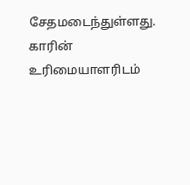சேதமடைந்துள்ளது. காரின் உரிமையாளரிடம்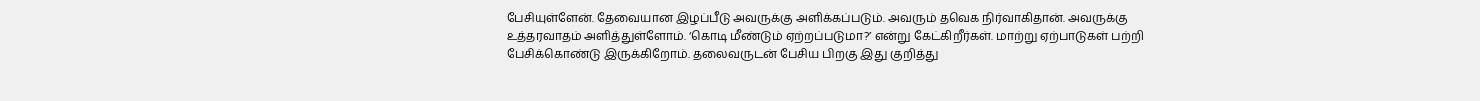பேசியுள்ளேன். தேவையான இழப்பீடு அவருக்கு அளிக்கப்படும். அவரும் தவெக நிர்வாகிதான். அவருக்கு உத்தரவாதம் அளித்துள்ளோம். ‘கொடி மீண்டும் ஏற்றப்படுமா?’ என்று கேட்கிறீர்கள். மாற்று ஏற்பாடுகள் பற்றி பேசிக்கொண்டு இருக்கிறோம். தலைவருடன் பேசிய பிறகு இது குறித்து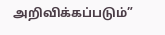அறிவிக்கப்படும்”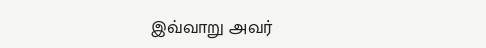இவ்வாறு அவர்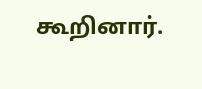கூறினார்.